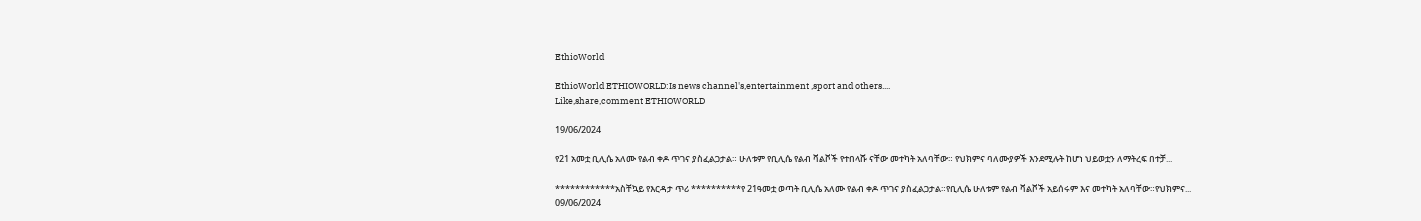EthioWorld

EthioWorld ETHIOWORLD:Is news channel's,entertainment ,sport and others....
Like,share,comment ETHIOWORLD

19/06/2024

የ21 አመቷ ቢሊሴ አለሙ የልብ ቀዶ ጥገና ያስፈልጋታል። ሁለቱም የቢሊሴ የልብ ቫልቮች የተበላሹ ናቸው መተካት አለባቸው። የህክምና ባለሙያዎች እንደሚሉት ከሆነ ህይወቷን ለማትረፍ በተቻ...

************አስቸኳይ የእርዳታ ጥሪ **********የ 21ዓመቷ ወጣት ቢሊሴ አለሙ የልብ ቀዶ ጥገና ያስፈልጋታል።የቢሊሴ ሁለቱም የልብ ቫልቮች አይሰሩም እና መተካት አለባቸው።የህክምና...
09/06/2024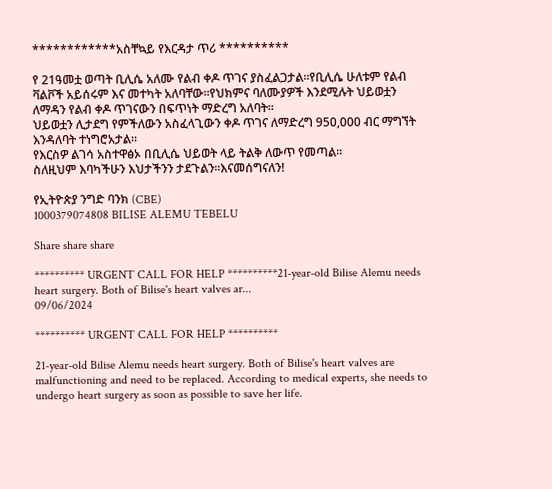************አስቸኳይ የእርዳታ ጥሪ **********

የ 21ዓመቷ ወጣት ቢሊሴ አለሙ የልብ ቀዶ ጥገና ያስፈልጋታል።የቢሊሴ ሁለቱም የልብ ቫልቮች አይሰሩም እና መተካት አለባቸው።የህክምና ባለሙያዎች እንደሚሉት ህይወቷን ለማዳን የልብ ቀዶ ጥገናውን በፍጥነት ማድረግ አለባት።
ህይወቷን ሊታደግ የምችለውን አስፈላጊውን ቀዶ ጥገና ለማድረግ 950,000 ብር ማግኘት እንዳለባት ተነግሮአታል።
የእርስዎ ልገሳ አስተዋፅኦ በቢሊሴ ህይወት ላይ ትልቅ ለውጥ የመጣል።
ስለዚህም እባካችሁን እህታችንን ታደጉልን።እናመሰግናለን!

የኢትዮጵያ ንግድ ባንክ (CBE)
1000379074808 BILISE ALEMU TEBELU

Share share share

********** URGENT CALL FOR HELP **********21-year-old Bilise Alemu needs heart surgery. Both of Bilise's heart valves ar...
09/06/2024

********** URGENT CALL FOR HELP **********

21-year-old Bilise Alemu needs heart surgery. Both of Bilise's heart valves are malfunctioning and need to be replaced. According to medical experts, she needs to undergo heart surgery as soon as possible to save her life.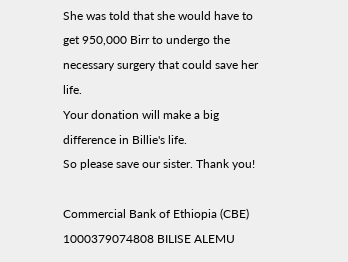She was told that she would have to get 950,000 Birr to undergo the necessary surgery that could save her life.
Your donation will make a big difference in Billie's life.
So please save our sister. Thank you!

Commercial Bank of Ethiopia (CBE)
1000379074808 BILISE ALEMU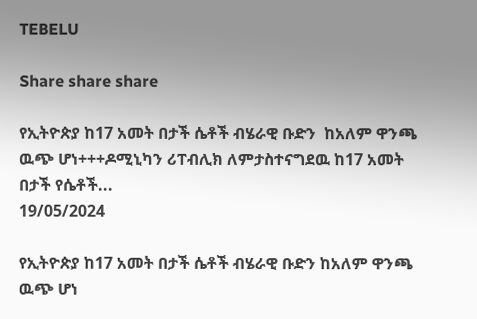TEBELU

Share share share

የኢትዮጵያ ከ17 አመት በታች ሴቶች ብሄራዊ ቡድን  ከአለም ዋንጫ ዉጭ ሆነ+++ዶሚኒካን ሪፐብሊክ ለምታስተናግደዉ ከ17 አመት በታች የሴቶች...
19/05/2024

የኢትዮጵያ ከ17 አመት በታች ሴቶች ብሄራዊ ቡድን ከአለም ዋንጫ ዉጭ ሆነ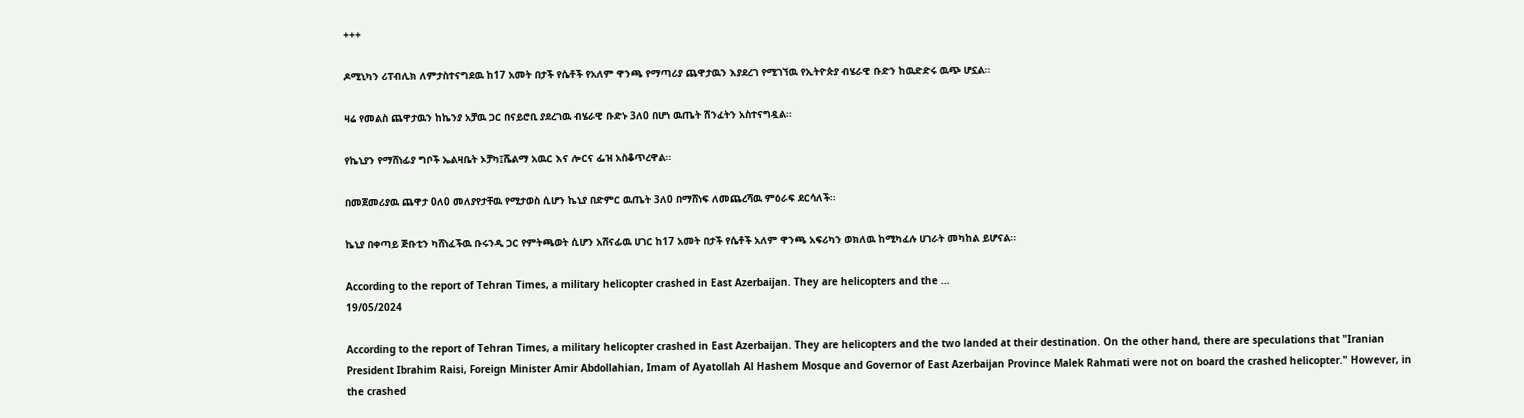+++

ዶሚኒካን ሪፐብሊክ ለምታስተናግደዉ ከ17 አመት በታች የሴቶች የአለም ዋንጫ የማጣሪያ ጨዋታዉን እያደረገ የሚገኘዉ የኢትዮጵያ ብሄራዊ ቡድን ከዉድድሩ ዉጭ ሆኗል፡፡

ዛሬ የመልስ ጨዋታዉን ከኬንያ አቻዉ ጋር በናይሮቢ ያደረገዉ ብሄራዊ ቡድኑ 3ለ0 በሆነ ዉጤት ሽንፈትን አስተናግዷል፡፡

የኬኒያን የማሸነፊያ ግቦች ኤልዛቤት ኦቻካ፤ሼልማ አዉር እና ሎርና ፌዝ አስቆጥረዋል፡፡

በመጀመሪያዉ ጨዋታ 0ለ0 መለያየታቸዉ የሚታወስ ሲሆን ኬኒያ በድምር ዉጤት 3ለ0 በማሸነፍ ለመጨረሻዉ ምዕራፍ ደርሳለች፡፡

ኬኒያ በቀጣይ ጅቡቲን ካሸነፈችዉ ቡሩንዲ ጋር የምትጫወት ሲሆን አሸናፊዉ ሀገር ከ17 አመት በታች የሴቶች አለም ዋንጫ አፍሪካን ወክለዉ ከሚካፈሉ ሀገራት መካከል ይሆናል፡፡

According to the report of Tehran Times, a military helicopter crashed in East Azerbaijan. They are helicopters and the ...
19/05/2024

According to the report of Tehran Times, a military helicopter crashed in East Azerbaijan. They are helicopters and the two landed at their destination. On the other hand, there are speculations that "Iranian President Ibrahim Raisi, Foreign Minister Amir Abdollahian, Imam of Ayatollah Al Hashem Mosque and Governor of East Azerbaijan Province Malek Rahmati were not on board the crashed helicopter." However, in the crashed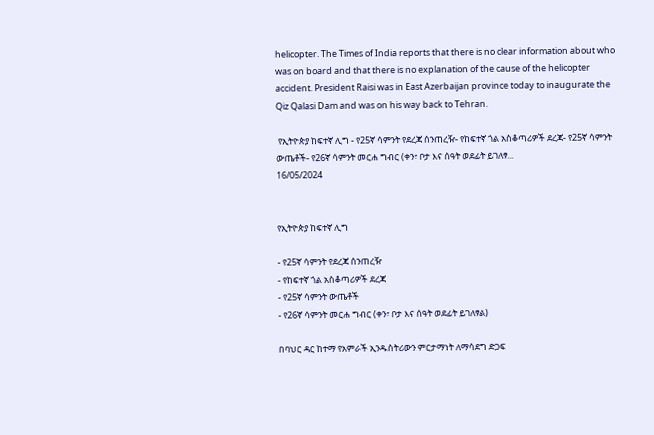helicopter. The Times of India reports that there is no clear information about who was on board and that there is no explanation of the cause of the helicopter accident. President Raisi was in East Azerbaijan province today to inaugurate the Qiz Qalasi Dam and was on his way back to Tehran.

 የኢትዮጵያ ከፍተኛ ሊግ - የ25ኛ ሳምንት የደረጃ ሰንጠረዥ- የከፍተኛ ጎል አስቆጣሪዎች ደረጃ- የ25ኛ ሳምንት ውጤቶች- የ26ኛ ሳምንት መርሐ ግብር (ቀን፣ ቦታ እና ሰዓት ወደፊት ይገለፃ...
16/05/2024


የኢትዮጵያ ከፍተኛ ሊግ

- የ25ኛ ሳምንት የደረጃ ሰንጠረዥ
- የከፍተኛ ጎል አስቆጣሪዎች ደረጃ
- የ25ኛ ሳምንት ውጤቶች
- የ26ኛ ሳምንት መርሐ ግብር (ቀን፣ ቦታ እና ሰዓት ወደፊት ይገለፃል)

በባህር ዳር ከተማ የአምራች ኢንዱስትሪውን ምርታማነት ለማሳደግ ድጋፍ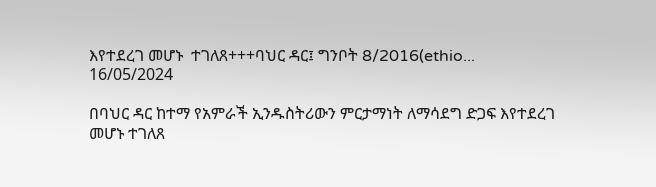እየተደረገ መሆኑ  ተገለጸ+++ባህር ዳር፤ ግንቦት 8/2016(ethio...
16/05/2024

በባህር ዳር ከተማ የአምራች ኢንዱስትሪውን ምርታማነት ለማሳደግ ድጋፍ እየተደረገ መሆኑ ተገለጸ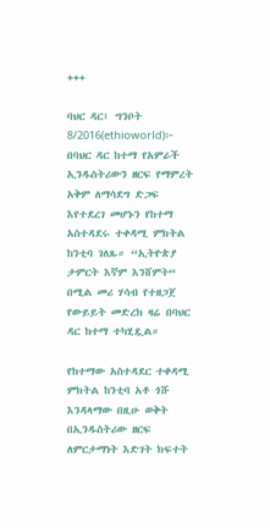+++

ባህር ዳር፤ ግንቦት 8/2016(ethioworld)፦ በባህር ዳር ከተማ የአምራች ኢንዱስትሪውን ዘርፍ የማምረት አቅም ለማሳደግ ድጋፍ እየተደረገ መሆኑን የከተማ አስተዳደሩ ተቀዳሚ ምክትል ከንቲባ ገለጹ። “ኢትዮጵያ ታምርት እኛም እንሸምት“ በሚል መሪ ሃሳብ የተዘጋጀ የውይይት መድረክ ዛሬ በባህር ዳር ከተማ ተካሂዷል።

የከተማው አስተዳደር ተቀዳሚ ምክትል ከንቲባ አቶ ጎሹ እንዳላማው በዚሁ ወቅት በኢንዱስትሪው ዘርፍ ለምርታማነት እድገት ክፍተት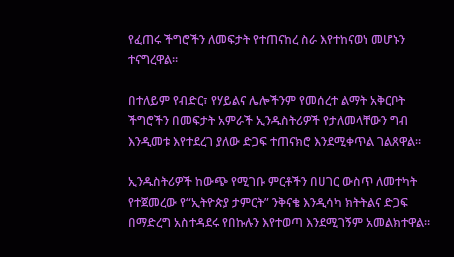የፈጠሩ ችግሮችን ለመፍታት የተጠናከረ ስራ እየተከናወነ መሆኑን ተናግረዋል።

በተለይም የብድር፣ የሃይልና ሌሎችንም የመሰረተ ልማት አቅርቦት ችግሮችን በመፍታት አምራች ኢንዱስትሪዎች የታለመላቸውን ግብ እንዲመቱ እየተደረገ ያለው ድጋፍ ተጠናክሮ እንደሚቀጥል ገልጸዋል።

ኢንዱስትሪዎች ከውጭ የሚገቡ ምርቶችን በሀገር ውስጥ ለመተካት የተጀመረው የ“ኢትዮጵያ ታምርት” ንቅናቄ እንዲሳካ ክትትልና ድጋፍ በማድረግ አስተዳደሩ የበኩሉን እየተወጣ እንደሚገኝም አመልክተዋል።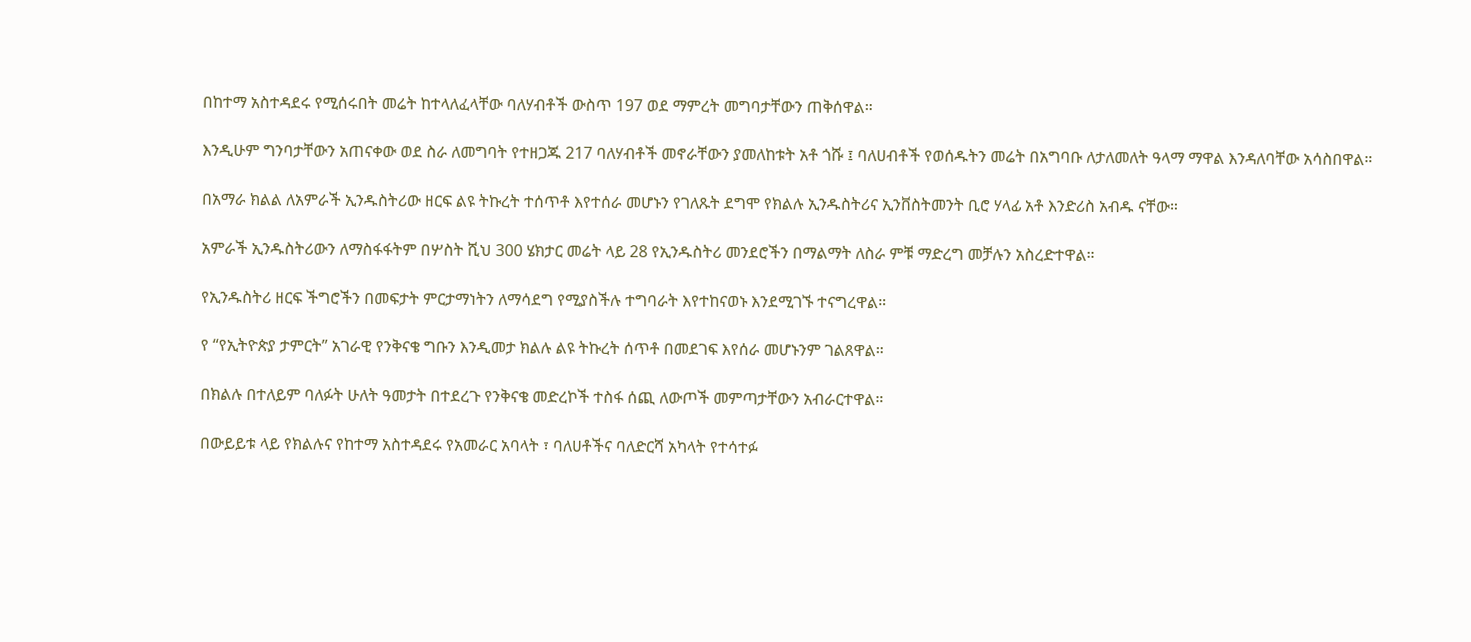በከተማ አስተዳደሩ የሚሰሩበት መሬት ከተላለፈላቸው ባለሃብቶች ውስጥ 197 ወደ ማምረት መግባታቸውን ጠቅሰዋል።

እንዲሁም ግንባታቸውን አጠናቀው ወደ ስራ ለመግባት የተዘጋጁ 217 ባለሃብቶች መኖራቸውን ያመለከቱት አቶ ጎሹ ፤ ባለሀብቶች የወሰዱትን መሬት በአግባቡ ለታለመለት ዓላማ ማዋል እንዳለባቸው አሳስበዋል።

በአማራ ክልል ለአምራች ኢንዱስትሪው ዘርፍ ልዩ ትኩረት ተሰጥቶ እየተሰራ መሆኑን የገለጹት ደግሞ የክልሉ ኢንዱስትሪና ኢንቨስትመንት ቢሮ ሃላፊ አቶ እንድሪስ አብዱ ናቸው።

አምራች ኢንዱስትሪውን ለማስፋፋትም በሦስት ሺህ 300 ሄክታር መሬት ላይ 28 የኢንዱስትሪ መንደሮችን በማልማት ለስራ ምቹ ማድረግ መቻሉን አስረድተዋል።

የኢንዱስትሪ ዘርፍ ችግሮችን በመፍታት ምርታማነትን ለማሳደግ የሚያስችሉ ተግባራት እየተከናወኑ እንደሚገኙ ተናግረዋል።

የ “የኢትዮጵያ ታምርት” አገራዊ የንቅናቄ ግቡን እንዲመታ ክልሉ ልዩ ትኩረት ሰጥቶ በመደገፍ እየሰራ መሆኑንም ገልጸዋል።

በክልሉ በተለይም ባለፉት ሁለት ዓመታት በተደረጉ የንቅናቄ መድረኮች ተስፋ ሰጪ ለውጦች መምጣታቸውን አብራርተዋል።

በውይይቱ ላይ የክልሉና የከተማ አስተዳደሩ የአመራር አባላት ፣ ባለሀቶችና ባለድርሻ አካላት የተሳተፉ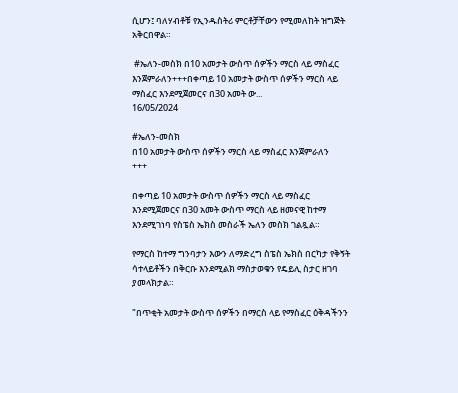ሲሆን፤ ባለሃብቶቹ የኢንዱስትሪ ምርቶቻቸውን የሚመለከት ዝግጅት አቅርበዋል።

 #ኤለን-መስክ በ10 አመታት ውስጥ ሰዎችን ማርስ ላይ ማስፈር እንጀምራለን+++በቀጣይ 10 አመታት ውስጥ ሰዎችን ማርስ ላይ ማስፈር እንደሚጀመርና በ30 አመት ው...
16/05/2024

#ኤለን-መስክ
በ10 አመታት ውስጥ ሰዎችን ማርስ ላይ ማስፈር እንጀምራለን
+++

በቀጣይ 10 አመታት ውስጥ ሰዎችን ማርስ ላይ ማስፈር እንደሚጀመርና በ30 አመት ውስጥ ማርስ ላይ ዘመናዊ ከተማ እንደሚገነባ የስፔስ ኤክስ መስራች ኤለን መስክ ገልጿል።

የማርስ ከተማ ግንባታን እውን ለማድረግ ስፔስ ኤክስ በርካታ የቅኝት ሳተላይቶችን በቅርቡ እንደሚልክ ማስታወቁን የዴይሊ ስታር ዘገባ ያመላክታል።

"በጥቂት አመታት ውስጥ ሰዎችን በማርስ ላይ የማስፈር ዕቅዳችንን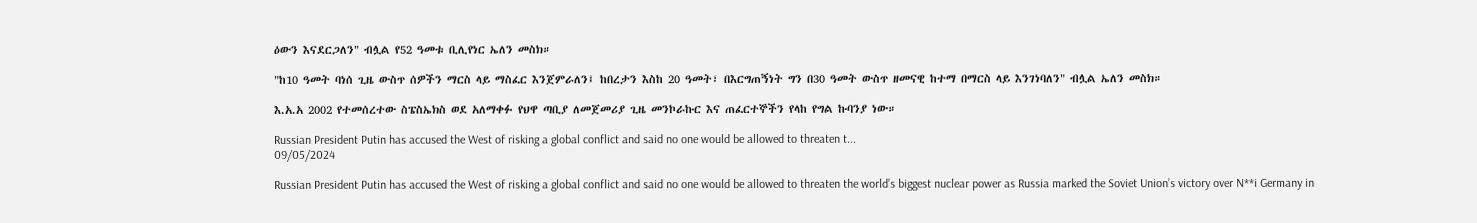ዕውን እናደርጋለን" ብሏል የ52 ዓመቱ ቢሊየነር ኤለን መስክ።

"ከ10 ዓመት ባነሰ ጊዜ ውስጥ ሰዎችን ማርስ ላይ ማስፈር እንጀምራለን፤ ከበረታን እስከ 20 ዓመት፣ በእርግጠኝነት ግን በ30 ዓመት ውስጥ ዘመናዊ ከተማ በማርስ ላይ እንገነባለን" ብሏል ኤለን መስክ።

እ.አ.አ 2002 የተመሰረተው ስፔስኤክስ ወደ አለማቀፉ የህዋ ጣቢያ ለመጀመሪያ ጊዜ መንኮራኩር እና ጠፈርተኞችን የላከ የግል ኩባንያ ነው።

Russian President Putin has accused the West of risking a global conflict and said no one would be allowed to threaten t...
09/05/2024

Russian President Putin has accused the West of risking a global conflict and said no one would be allowed to threaten the world’s biggest nuclear power as Russia marked the Soviet Union’s victory over N**i Germany in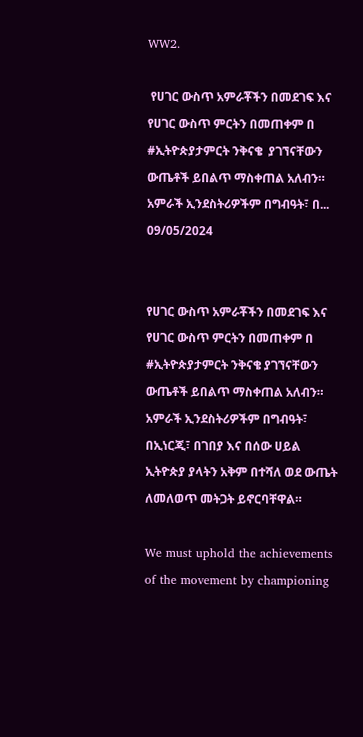WW2.

 የሀገር ውስጥ አምራቾችን በመደገፍ እና  የሀገር ውስጥ ምርትን በመጠቀም በ  #ኢትዮጵያታምርት ንቅናቄ  ያገኘናቸውን ውጤቶች ይበልጥ ማስቀጠል አለብን። አምራች ኢንደስትሪዎችም በግብዓት፣ በ...
09/05/2024


የሀገር ውስጥ አምራቾችን በመደገፍ እና የሀገር ውስጥ ምርትን በመጠቀም በ #ኢትዮጵያታምርት ንቅናቄ ያገኘናቸውን ውጤቶች ይበልጥ ማስቀጠል አለብን። አምራች ኢንደስትሪዎችም በግብዓት፣ በኢነርጂ፣ በገበያ እና በሰው ሀይል ኢትዮጵያ ያላትን አቅም በተሻለ ወደ ውጤት ለመለወጥ መትጋት ይኖርባቸዋል።

We must uphold the achievements of the movement by championing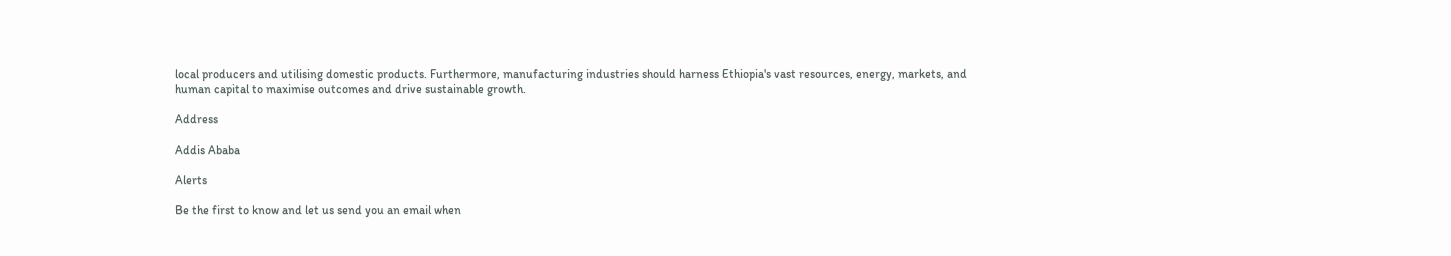local producers and utilising domestic products. Furthermore, manufacturing industries should harness Ethiopia's vast resources, energy, markets, and human capital to maximise outcomes and drive sustainable growth.

Address

Addis Ababa

Alerts

Be the first to know and let us send you an email when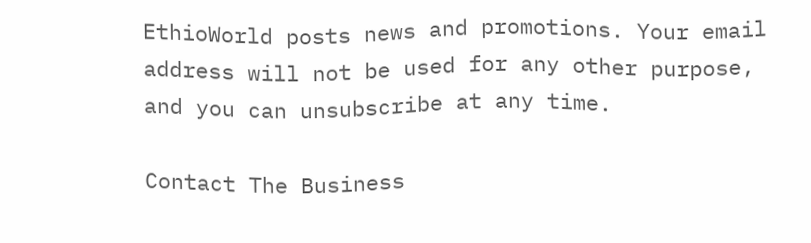EthioWorld posts news and promotions. Your email address will not be used for any other purpose, and you can unsubscribe at any time.

Contact The Business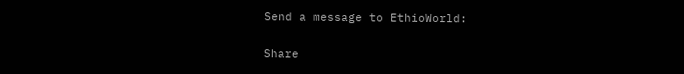Send a message to EthioWorld:

Share